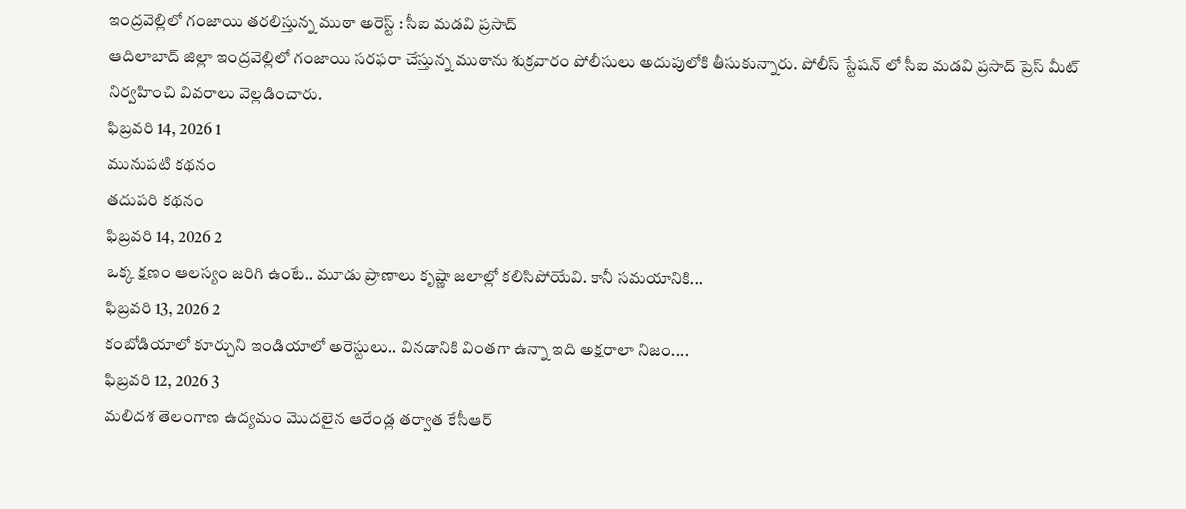ఇంద్రవెల్లిలో గంజాయి తరలిస్తున్న ముఠా అరెస్ట్ : సీఐ మడవి ప్రసాద్
ఆదిలాబాద్ జిల్లా ఇంద్రవెల్లిలో గంజాయి సరఫరా చేస్తున్న ముఠాను శుక్రవారం పోలీసులు అదుపులోకి తీసుకున్నారు. పోలీస్ స్టేషన్ లో సీఐ మడవి ప్రసాద్ ప్రెస్ మీట్ నిర్వహించి వివరాలు వెల్లడించారు.
ఫిబ్రవరి 14, 2026 1
మునుపటి కథనం
తదుపరి కథనం
ఫిబ్రవరి 14, 2026 2
ఒక్క క్షణం ఆలస్యం జరిగి ఉంటే.. మూడు ప్రాణాలు కృష్ణా జలాల్లో కలిసిపోయేవి. కానీ సమయానికి...
ఫిబ్రవరి 13, 2026 2
కంబోడియాలో కూర్చుని ఇండియాలో అరెస్టులు.. వినడానికి వింతగా ఉన్నా ఇది అక్షరాలా నిజం....
ఫిబ్రవరి 12, 2026 3
మలిదశ తెలంగాణ ఉద్యమం మొదలైన ఆరేండ్ల తర్వాత కేసీఆర్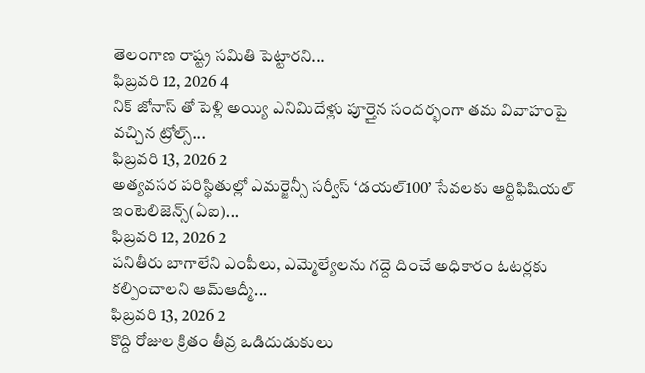తెలంగాణ రాష్ట్ర సమితి పెట్టారని...
ఫిబ్రవరి 12, 2026 4
నిక్ జోనాస్ తో పెళ్లి అయ్యి ఎనిమిదేళ్లు పూర్తైన సందర్భంగా తమ వివాహంపై వచ్చిన ట్రోల్స్...
ఫిబ్రవరి 13, 2026 2
అత్యవసర పరిస్థితుల్లో ఎమర్జెన్సీ సర్వీస్ ‘డయల్100’ సేవలకు ఆర్టిఫిషియల్ ఇంటెలిజెన్స్(ఏఐ)...
ఫిబ్రవరి 12, 2026 2
పనితీరు బాగాలేని ఎంపీలు, ఎమ్మెల్యేలను గద్దె దించే అధికారం ఓటర్లకు కల్పించాలని ఆమ్ఆద్మీ...
ఫిబ్రవరి 13, 2026 2
కొద్ది రోజుల క్రితం తీవ్ర ఒడిదుడుకులు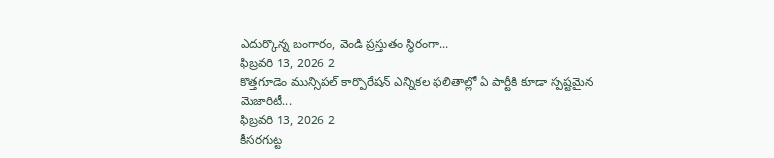ఎదుర్కొన్న బంగారం, వెండి ప్రస్తుతం స్థిరంగా...
ఫిబ్రవరి 13, 2026 2
కొత్తగూడెం మున్సిపల్ కార్పొరేషన్ ఎన్నికల ఫలితాల్లో ఏ పార్టీకి కూడా స్పష్టమైన మెజారిటీ...
ఫిబ్రవరి 13, 2026 2
కీసరగుట్ట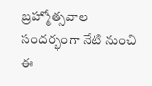బ్రహ్మోత్సవాల సందర్భంగా నేటి నుంచి ఈ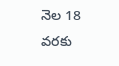నెల 18 వరకు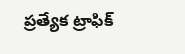ప్రత్యేక ట్రాఫిక్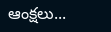ఆంక్షలు...